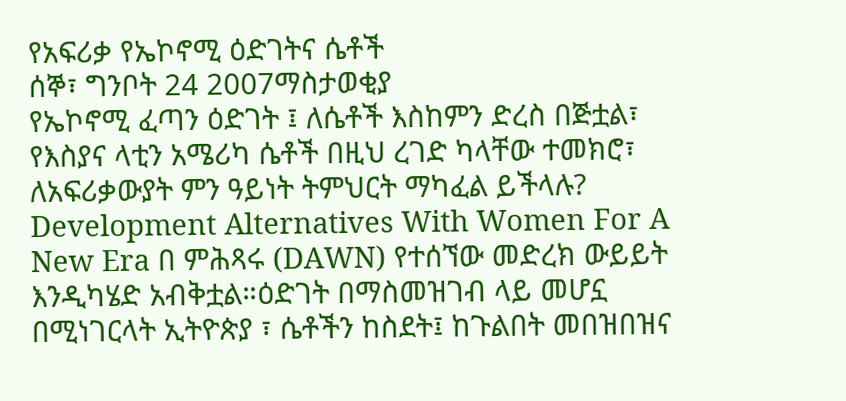የአፍሪቃ የኤኮኖሚ ዕድገትና ሴቶች
ሰኞ፣ ግንቦት 24 2007ማስታወቂያ
የኤኮኖሚ ፈጣን ዕድገት ፤ ለሴቶች እስከምን ድረስ በጅቷል፣ የእስያና ላቲን አሜሪካ ሴቶች በዚህ ረገድ ካላቸው ተመክሮ፣ ለአፍሪቃውያት ምን ዓይነት ትምህርት ማካፈል ይችላሉ? Development Alternatives With Women For A New Era በ ምሕጻሩ (DAWN) የተሰኘው መድረክ ውይይት እንዲካሄድ አብቅቷል።ዕድገት በማስመዝገብ ላይ መሆኗ በሚነገርላት ኢትዮጵያ ፣ ሴቶችን ከስደት፤ ከጉልበት መበዝበዝና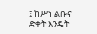፤ ከሥነ ልቡና ድቀት እንዴት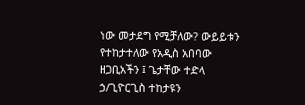ነው መታደግ የሚቻለው? ውይይቱን የተከታተለው የአዲስ አበባው ዘጋቢአችን ፤ ጌታቸው ተድላ ኃ/ጊዮርጊስ ተከታዩን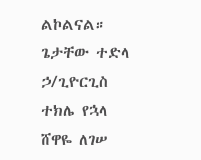ልኮልናል።
ጌታቸው ተድላ ኃ/ጊዮርጊስ
ተክሌ የኋላ
ሸዋዬ ለገሠ